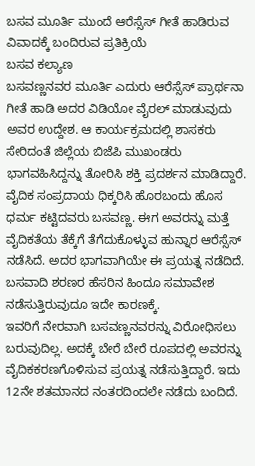ಬಸವ ಮೂರ್ತಿ ಮುಂದೆ ಆರೆಸ್ಸೆಸ್ ಗೀತೆ ಹಾಡಿರುವ ವಿವಾದಕ್ಕೆ ಬಂದಿರುವ ಪ್ರತಿಕ್ರಿಯೆ
ಬಸವ ಕಲ್ಯಾಣ
ಬಸವಣ್ಣನವರ ಮೂರ್ತಿ ಎದುರು ಆರೆಸ್ಸೆಸ್ ಪ್ರಾರ್ಥನಾ ಗೀತೆ ಹಾಡಿ ಅದರ ವಿಡಿಯೋ ವೈರಲ್ ಮಾಡುವುದು ಅವರ ಉದ್ದೇಶ. ಆ ಕಾರ್ಯಕ್ರಮದಲ್ಲಿ ಶಾಸಕರು ಸೇರಿದಂತೆ ಜಿಲ್ಲೆಯ ಬಿಜೆಪಿ ಮುಖಂಡರು ಭಾಗವಹಿಸಿದ್ದನ್ನು ತೋರಿಸಿ ಶಕ್ತಿ ಪ್ರದರ್ಶನ ಮಾಡಿದ್ದಾರೆ.
ವೈದಿಕ ಸಂಪ್ರದಾಯ ಧಿಕ್ಕರಿಸಿ ಹೊರಬಂದು ಹೊಸ ಧರ್ಮ ಕಟ್ಟಿದವರು ಬಸವಣ್ಣ. ಈಗ ಅವರನ್ನು ಮತ್ತೆ ವೈದಿಕತೆಯ ತೆಕ್ಕೆಗೆ ತೆಗೆದುಕೊಳ್ಳುವ ಹುನ್ನಾರ ಆರೆಸ್ಸೆಸ್ ನಡೆಸಿದೆ. ಅದರ ಭಾಗವಾಗಿಯೇ ಈ ಪ್ರಯತ್ನ ನಡೆದಿದೆ. ಬಸವಾದಿ ಶರಣರ ಹೆಸರಿನ ಹಿಂದೂ ಸಮಾವೇಶ ನಡೆಸುತ್ತಿರುವುದೂ ಇದೇ ಕಾರಣಕ್ಕೆ.
ಇವರಿಗೆ ನೇರವಾಗಿ ಬಸವಣ್ಣನವರನ್ನು ವಿರೋಧಿಸಲು ಬರುವುದಿಲ್ಲ. ಅದಕ್ಕೆ ಬೇರೆ ಬೇರೆ ರೂಪದಲ್ಲಿ ಅವರನ್ನು ವೈದಿಕಕರಣಗೊಳಿಸುವ ಪ್ರಯತ್ನ ನಡೆಸುತ್ತಿದ್ದಾರೆ. ಇದು 12ನೇ ಶತಮಾನದ ನಂತರದಿಂದಲೇ ನಡೆದು ಬಂದಿದೆ.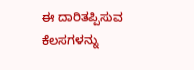ಈ ದಾರಿತಪ್ಪಿಸುವ ಕೆಲಸಗಳನ್ನು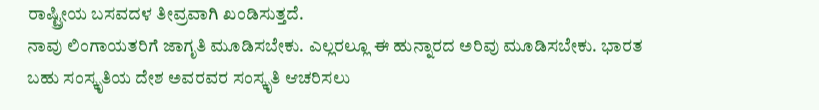ರಾಷ್ಟ್ರೀಯ ಬಸವದಳ ತೀವ್ರವಾಗಿ ಖಂಡಿಸುತ್ತದೆ.
ನಾವು ಲಿಂಗಾಯತರಿಗೆ ಜಾಗೃತಿ ಮೂಡಿಸಬೇಕು. ಎಲ್ಲರಲ್ಲೂ ಈ ಹುನ್ನಾರದ ಅರಿವು ಮೂಡಿಸಬೇಕು. ಭಾರತ ಬಹು ಸಂಸ್ಕೃತಿಯ ದೇಶ ಅವರವರ ಸಂಸ್ಕೃತಿ ಆಚರಿಸಲು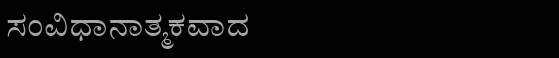ಸಂವಿಧಾನಾತ್ಮಕವಾದ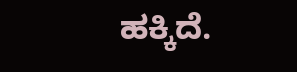ಹಕ್ಕಿದೆ.